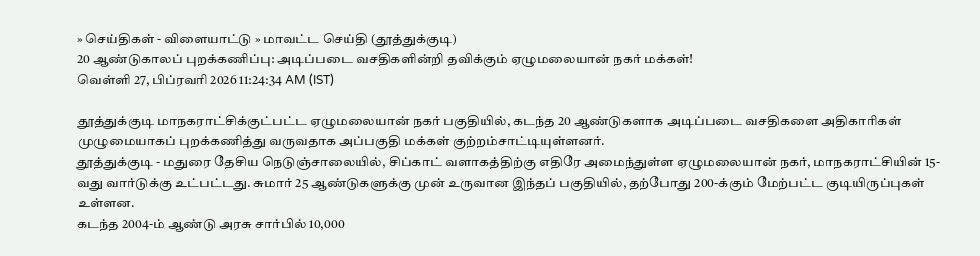» செய்திகள் - விளையாட்டு » மாவட்ட செய்தி (தூத்துக்குடி)
20 ஆண்டுகாலப் புறக்கணிப்பு: அடிப்படை வசதிகளின்றி தவிக்கும் ஏழுமலையான் நகர் மக்கள்!
வெள்ளி 27, பிப்ரவரி 2026 11:24:34 AM (IST)

தூத்துக்குடி மாநகராட்சிக்குட்பட்ட ஏழுமலையான் நகர் பகுதியில், கடந்த 20 ஆண்டுகளாக அடிப்படை வசதிகளை அதிகாரிகள் முழுமையாகப் புறக்கணித்து வருவதாக அப்பகுதி மக்கள் குற்றம்சாட்டியுள்ளனர்.
தூத்துக்குடி - மதுரை தேசிய நெடுஞ்சாலையில், சிப்காட் வளாகத்திற்கு எதிரே அமைந்துள்ள ஏழுமலையான் நகர், மாநகராட்சியின் 15-வது வார்டுக்கு உட்பட்டது. சுமார் 25 ஆண்டுகளுக்கு முன் உருவான இந்தப் பகுதியில், தற்போது 200-க்கும் மேற்பட்ட குடியிருப்புகள் உள்ளன.
கடந்த 2004-ம் ஆண்டு அரசு சார்பில் 10,000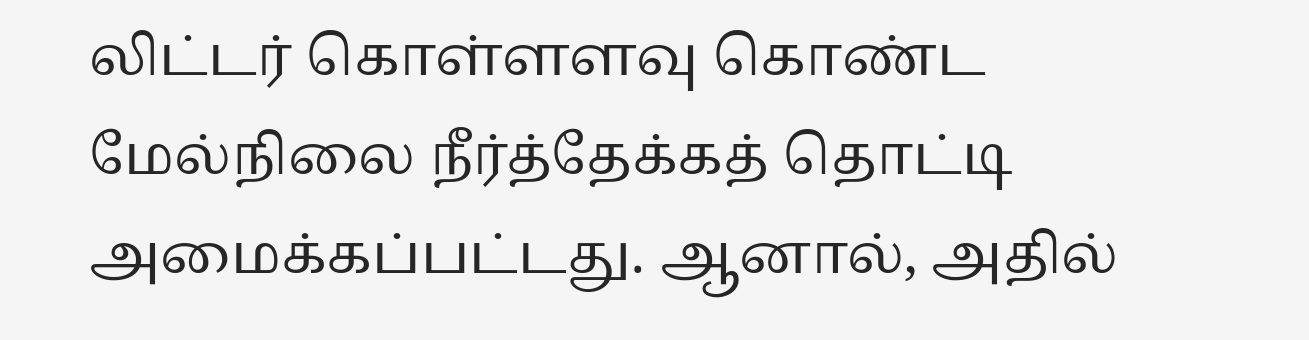லிட்டர் கொள்ளளவு கொண்ட மேல்நிலை நீர்த்தேக்கத் தொட்டி அமைக்கப்பட்டது. ஆனால், அதில்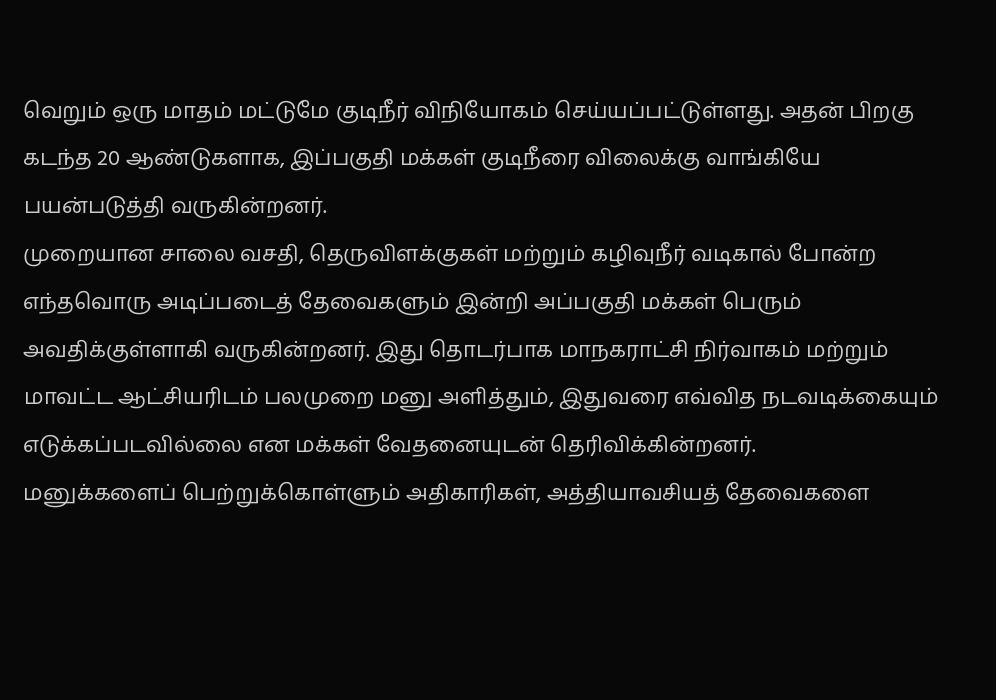வெறும் ஒரு மாதம் மட்டுமே குடிநீர் விநியோகம் செய்யப்பட்டுள்ளது. அதன் பிறகு கடந்த 20 ஆண்டுகளாக, இப்பகுதி மக்கள் குடிநீரை விலைக்கு வாங்கியே பயன்படுத்தி வருகின்றனர்.
முறையான சாலை வசதி, தெருவிளக்குகள் மற்றும் கழிவுநீர் வடிகால் போன்ற எந்தவொரு அடிப்படைத் தேவைகளும் இன்றி அப்பகுதி மக்கள் பெரும் அவதிக்குள்ளாகி வருகின்றனர். இது தொடர்பாக மாநகராட்சி நிர்வாகம் மற்றும் மாவட்ட ஆட்சியரிடம் பலமுறை மனு அளித்தும், இதுவரை எவ்வித நடவடிக்கையும் எடுக்கப்படவில்லை என மக்கள் வேதனையுடன் தெரிவிக்கின்றனர்.
மனுக்களைப் பெற்றுக்கொள்ளும் அதிகாரிகள், அத்தியாவசியத் தேவைகளை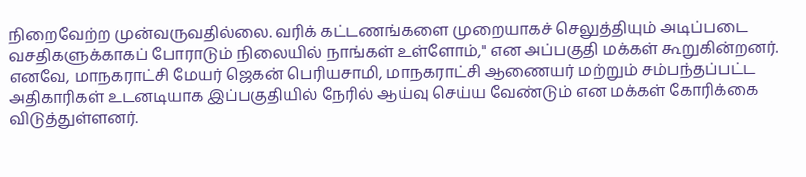நிறைவேற்ற முன்வருவதில்லை. வரிக் கட்டணங்களை முறையாகச் செலுத்தியும் அடிப்படை வசதிகளுக்காகப் போராடும் நிலையில் நாங்கள் உள்ளோம்," என அப்பகுதி மக்கள் கூறுகின்றனர்.
எனவே, மாநகராட்சி மேயர் ஜெகன் பெரியசாமி, மாநகராட்சி ஆணையர் மற்றும் சம்பந்தப்பட்ட அதிகாரிகள் உடனடியாக இப்பகுதியில் நேரில் ஆய்வு செய்ய வேண்டும் என மக்கள் கோரிக்கை விடுத்துள்ளனர்.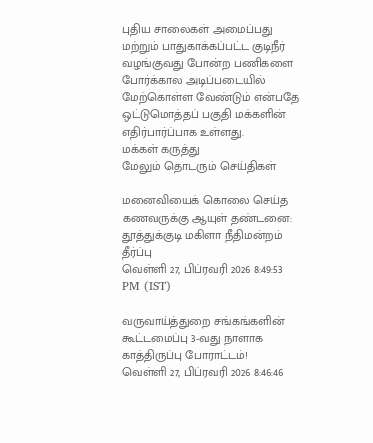புதிய சாலைகள் அமைப்பது மற்றும் பாதுகாக்கப்பட்ட குடிநீர் வழங்குவது போன்ற பணிகளை போர்க்கால அடிப்படையில் மேற்கொள்ள வேண்டும் என்பதே ஒட்டுமொத்தப் பகுதி மக்களின் எதிர்பார்ப்பாக உள்ளது.
மக்கள் கருத்து
மேலும் தொடரும் செய்திகள்

மனைவியைக் கொலை செய்த கணவருக்கு ஆயுள் தண்டனை: தூத்துக்குடி மகிளா நீதிமன்றம் தீர்ப்பு
வெள்ளி 27, பிப்ரவரி 2026 8:49:53 PM (IST)

வருவாய்த்துறை சங்கங்களின் கூட்டமைப்பு 3-வது நாளாக காத்திருப்பு போராட்டம்!
வெள்ளி 27, பிப்ரவரி 2026 8:46:46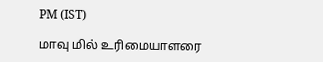PM (IST)

மாவு மில் உரிமையாளரை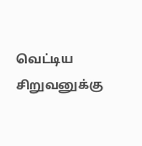வெட்டிய சிறுவனுக்கு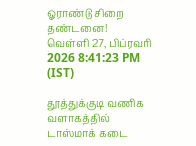ஓராண்டு சிறை தண்டனை!
வெள்ளி 27, பிப்ரவரி 2026 8:41:23 PM (IST)

தூத்துக்குடி வணிக வளாகத்தில் டாஸ்மாக் கடை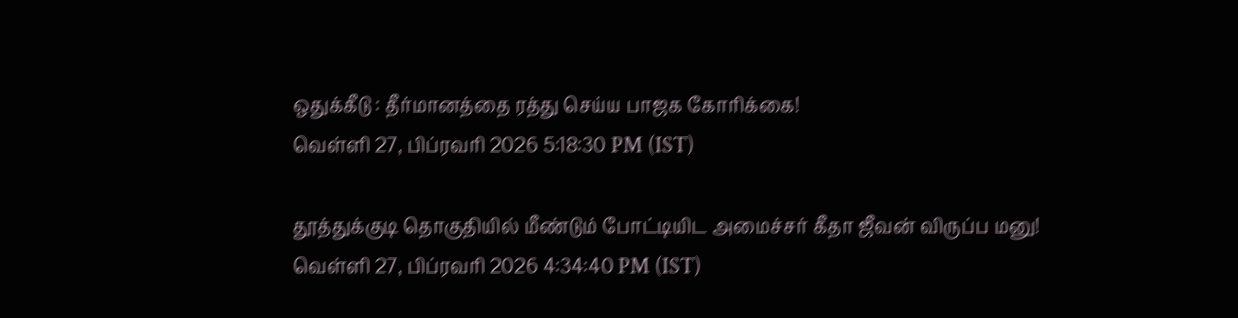ஒதுக்கீடு : தீர்மானத்தை ரத்து செய்ய பாஜக கோரிக்கை!
வெள்ளி 27, பிப்ரவரி 2026 5:18:30 PM (IST)

தூத்துக்குடி தொகுதியில் மீண்டும் போட்டியிட அமைச்சர் கீதா ஜீவன் விருப்ப மனு!
வெள்ளி 27, பிப்ரவரி 2026 4:34:40 PM (IST)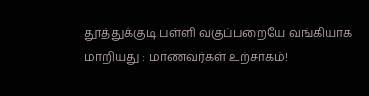தூத்துக்குடி பள்ளி வகுப்பறையே வங்கியாக மாறியது : மாணவர்கள் உற்சாகம்!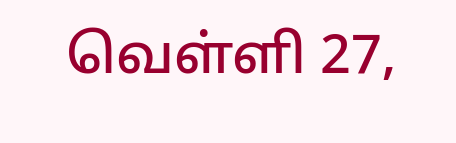வெள்ளி 27,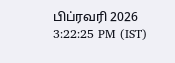பிப்ரவரி 2026 3:22:25 PM (IST)